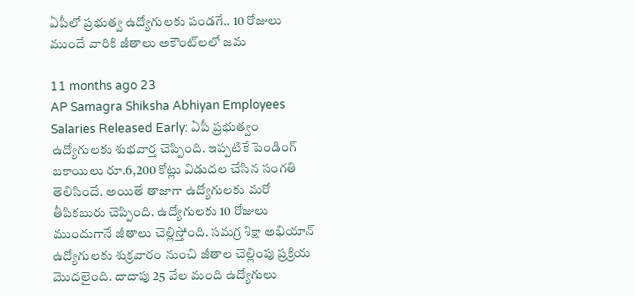ఏపీలో ప్రభుత్వ ఉద్యోగులకు పండగే.. 10 రోజులు ముందే వారికి జీతాలు అకౌంట్‌లలో జమ

11 months ago 23
AP Samagra Shiksha Abhiyan Employees Salaries Released Early: ఏపీ ప్రభుత్వం ఉద్యోగులకు శుభవార్త చెప్పింది. ఇప్పటికే పెండింగ్ బకాయిలు రూ.6,200 కోట్లు విడుదల చేసిన సంగతి తెలిసిందే. అయితే తాజాగా ఉద్యోగులకు మరో తీపికబురు చెప్పింది. ఉద్యోగులకు 10 రోజులు ముందుగానే జీతాలు చెల్లిస్తోంది. సమగ్ర శిక్షా అభియాన్‌ ఉద్యోగులకు శుక్రవారం నుంచి జీతాల చెల్లింపు ప్రక్రియ మొదలైంది. దాదాపు 25 వేల మంది ఉద్యోగులు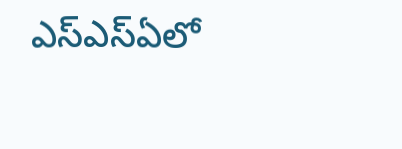ఎస్‌ఎస్‌ఏలో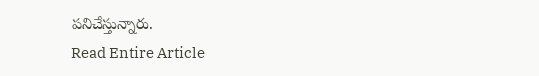పనిచేస్తున్నారు.
Read Entire Article